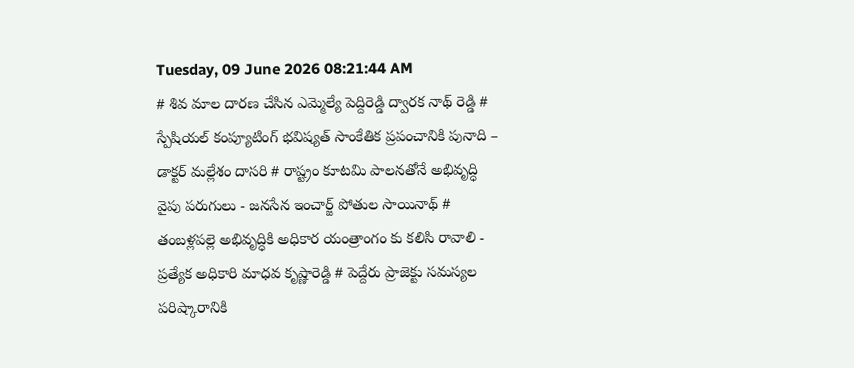Tuesday, 09 June 2026 08:21:44 AM
# శివ మాల దారణ చేసిన ఎమ్మెల్యే పెద్దిరెడ్డి ద్వారక నాథ్ రెడ్డి # స్పేషియల్ కంప్యూటింగ్ భవిష్యత్ సాంకేతిక ప్రపంచానికి పునాది – డాక్టర్ మల్లేశం దాసరి # రాష్ట్రం కూటమి పాలనతోనే అభివృద్ధి వైపు పరుగులు - జనసేన ఇంచార్జ్ పోతుల సాయినాథ్ # తంబళ్లపల్లె అభివృద్ధికి అధికార యంత్రాంగం కు కలిసి రావాలి - ప్రత్యేక అధికారి మాధవ కృష్ణారెడ్డి # పెద్దేరు ప్రాజెక్టు సమస్యల పరిష్కారానికి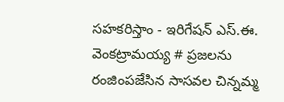సహకరిస్తాం - ఇరిగేషన్ ఎస్.ఈ. వెంకట్రామయ్య # ప్రజలను రంజింపజేసిన సాసవల చిన్నమ్మ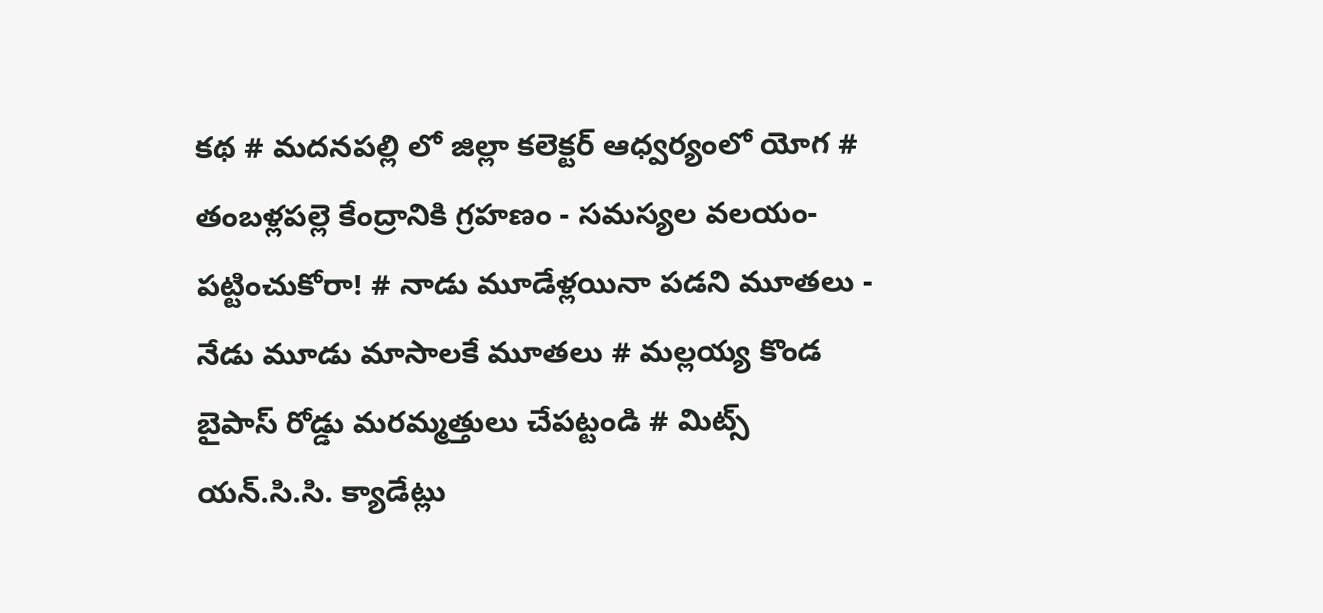కథ # మదనపల్లి లో జిల్లా కలెక్టర్ ఆధ్వర్యంలో యోగ # తంబళ్లపల్లె కేంద్రానికి గ్రహణం - సమస్యల వలయం-పట్టించుకోరా! # నాడు మూడేళ్లయినా పడని మూతలు - నేడు మూడు మాసాలకే మూతలు # మల్లయ్య కొండ బైపాస్ రోడ్డు మరమ్మత్తులు చేపట్టండి # మిట్స్ యన్.సి.సి. క్యాడేట్లు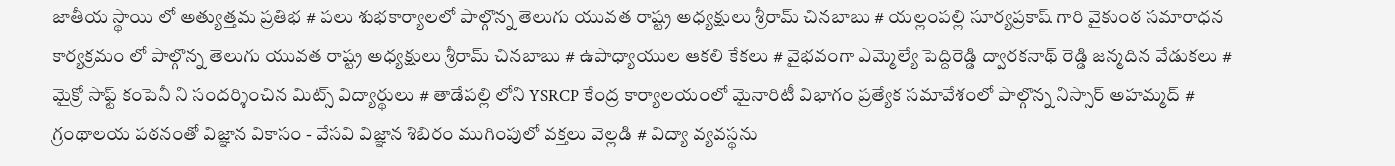జాతీయ స్థాయి లో అత్యుత్తమ ప్రతిభ # పలు శుభకార్యాలలో పాల్గొన్న తెలుగు యువత రాష్ట్ర అధ్యక్షులు శ్రీరామ్ చినబాబు # యల్లంపల్లి సూర్యప్రకాష్ గారి వైకుంఠ సమారాధన కార్యక్రమం లో పాల్గొన్న తెలుగు యువత రాష్ట్ర అధ్యక్షులు శ్రీరామ్ చినబాబు # ఉపాధ్యాయుల ఆకలి కేకలు # వైభవంగా ఎమ్మెల్యే పెద్దిరెడ్డి ద్వారకనాథ్ రెడ్డి జన్మదిన వేడుకలు # మైక్రో సాఫ్ట్ కంపెనీ ని సందర్శించిన మిట్స్ విద్యార్థులు # తాడేపల్లి లోని YSRCP కేంద్ర కార్యాలయంలో మైనారిటీ విభాగం ప్రత్యేక సమావేశంలో పాల్గొన్న నిస్సార్ అహమ్మద్ # గ్రంథాలయ పఠనంతో విజ్ఞాన వికాసం - వేసవి విజ్ఞాన శిబిరం ముగింపులో వక్తలు వెల్లడి # విద్యా వ్యవస్థను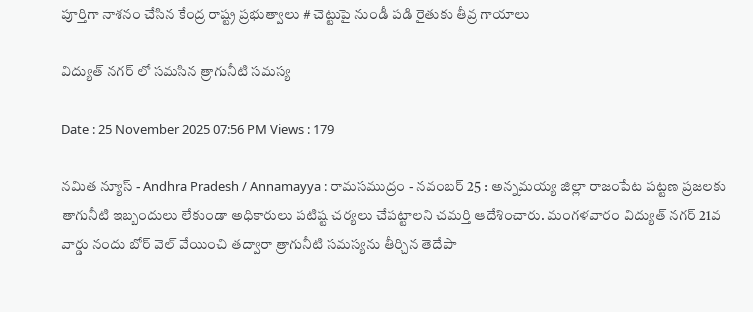పూర్తిగా నాశనం చేసిన కేంద్ర రాష్ట్ర ప్రభుత్వాలు # చెట్టుపై నుండీ పడి రైతుకు తీవ్ర గాయాలు

విద్యుత్ నగర్ లో సమసిన త్రాగునీటి సమస్య

Date : 25 November 2025 07:56 PM Views : 179

నమిత న్యూస్ - Andhra Pradesh / Annamayya : రామసముద్రం - నవంబర్ 25 : అన్నమయ్య జిల్లా రాజంపేట పట్టణ ప్రజలకు తాగునీటి ఇబ్బందులు లేకుండా అధికారులు పటిష్ట చర్యలు చేపట్టాలని చమర్తి ఆదేశించారు. మంగళవారం విద్యుత్ నగర్ 21వ వార్డు నందు బోర్ వెల్ వేయించి తద్వారా త్రాగునీటి సమస్యను తీర్చిన తెదేపా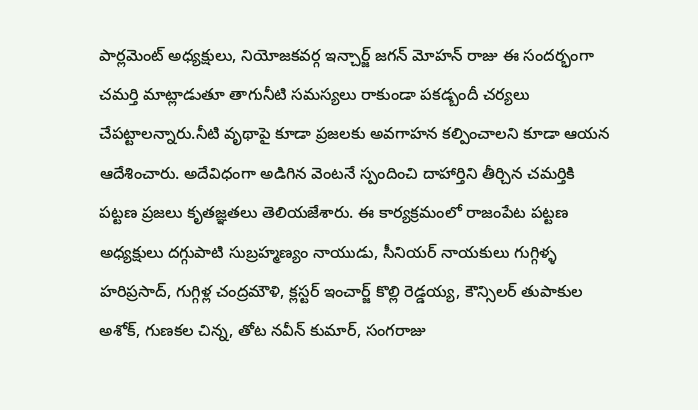పార్లమెంట్ అధ్యక్షులు, నియోజకవర్గ ఇన్చార్జ్ జగన్ మోహన్ రాజు ఈ సందర్భంగా చమర్తి మాట్లాడుతూ తాగునీటి సమస్యలు రాకుండా పకడ్బందీ చర్యలు చేపట్టాలన్నారు.నీటి వృథాపై కూడా ప్రజలకు అవగాహన కల్పించాలని కూడా ఆయన ఆదేశించారు. అదేవిధంగా అడిగిన వెంటనే స్పందించి దాహార్తిని తీర్చిన చమర్తికి పట్టణ ప్రజలు కృతజ్ఞతలు తెలియజేశారు. ఈ కార్యక్రమంలో రాజంపేట పట్టణ అధ్యక్షులు దగ్గుపాటి సుబ్రహ్మణ్యం నాయుడు, సీనియర్ నాయకులు గుగ్గిళ్ళ హరిప్రసాద్, గుగ్గిళ్ల చంద్రమౌళి, క్లస్టర్ ఇంచార్జ్ కొల్లి రెడ్డయ్య, కౌన్సిలర్ తుపాకుల అశోక్, గుణకల చిన్న, తోట నవీన్ కుమార్, సంగరాజు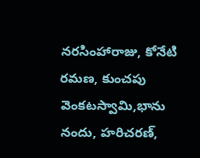నరసింహారాజు, కోనేటి రమణ, కుంచపు వెంకటస్వామి,భాను నందు, హరిచరణ్,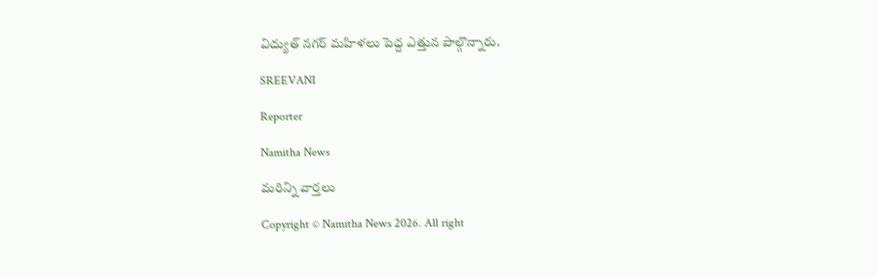విద్యుత్ నగర్ మహిళలు పెద్ద ఎత్తున పాల్గొన్నారు.

SREEVANI

Reporter

Namitha News

మరిన్ని వార్తలు

Copyright © Namitha News 2026. All right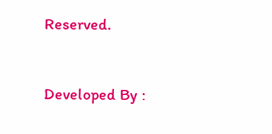Reserved.



Developed By :